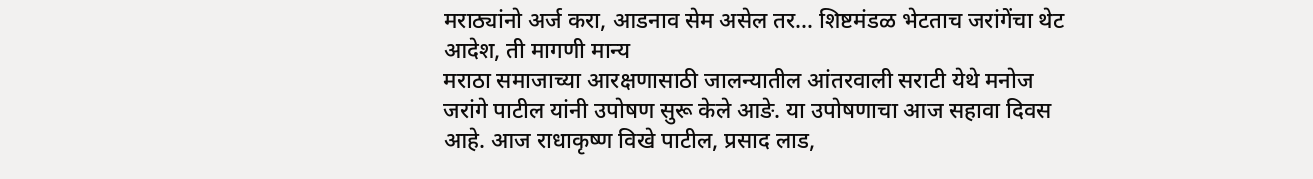मराठ्यांनो अर्ज करा, आडनाव सेम असेल तर… शिष्टमंडळ भेटताच जरांगेंचा थेट आदेश, ती मागणी मान्य
मराठा समाजाच्या आरक्षणासाठी जालन्यातील आंतरवाली सराटी येथे मनोज जरांगे पाटील यांनी उपोषण सुरू केले आङे. या उपोषणाचा आज सहावा दिवस आहे. आज राधाकृष्ण विखे पाटील, प्रसाद लाड,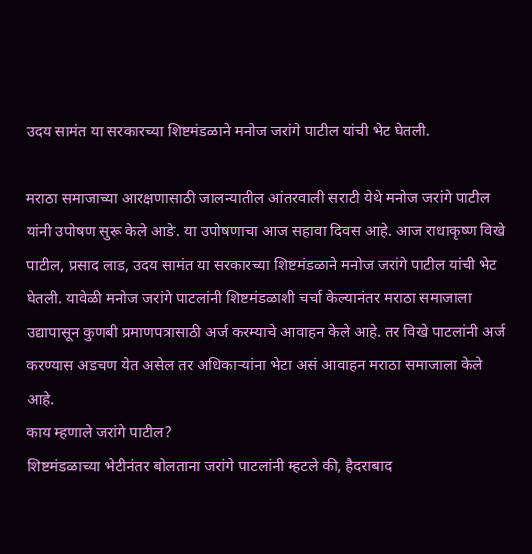उदय सामंत या सरकारच्या शिष्टमंडळाने मनोज जरांगे पाटील यांची भेट घेतली.

मराठा समाजाच्या आरक्षणासाठी जालन्यातील आंतरवाली सराटी येथे मनोज जरांगे पाटील यांनी उपोषण सुरू केले आङे. या उपोषणाचा आज सहावा दिवस आहे. आज राधाकृष्ण विखे पाटील, प्रसाद लाड, उदय सामंत या सरकारच्या शिष्टमंडळाने मनोज जरांगे पाटील यांची भेट घेतली. यावेळी मनोज जरांगे पाटलांनी शिष्टमंडळाशी चर्चा केल्यानंतर मराठा समाजाला उद्यापासून कुणबी प्रमाणपत्रासाठी अर्ज करम्याचे आवाहन केले आहे. तर विखे पाटलांनी अर्ज करण्यास अडचण येत असेल तर अधिकाऱ्यांना भेटा असं आवाहन मराठा समाजाला केले आहे.
काय म्हणाले जरांगे पाटील?
शिष्टमंडळाच्या भेटीनंतर बोलताना जरांगे पाटलांनी म्हटले की, हैदराबाद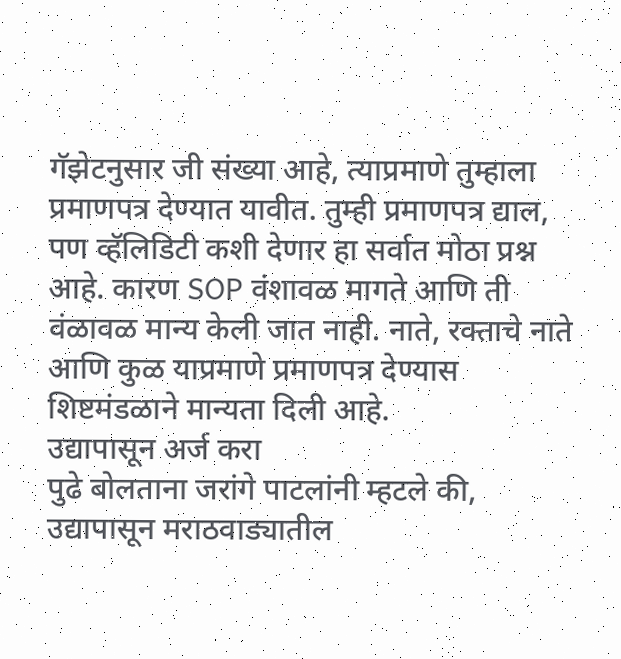गॅझेटनुसार जी संख्या आहे, त्याप्रमाणे तुम्हाला प्रमाणपत्र देण्यात यावीत. तुम्ही प्रमाणपत्र द्याल, पण व्हॅलिडिटी कशी देणार हा सर्वात मोठा प्रश्न आहे. कारण SOP वंशावळ मागते आणि ती वंळावळ मान्य केली जात नाही. नाते, रक्ताचे नाते आणि कुळ याप्रमाणे प्रमाणपत्र देण्यास शिष्टमंडळाने मान्यता दिली आहे.
उद्यापासून अर्ज करा
पुढे बोलताना जरांगे पाटलांनी म्हटले की, उद्यापासून मराठवाड्यातील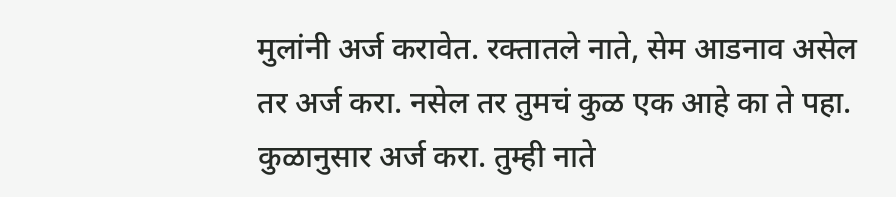मुलांनी अर्ज करावेत. रक्तातले नाते, सेम आडनाव असेल तर अर्ज करा. नसेल तर तुमचं कुळ एक आहे का ते पहा. कुळानुसार अर्ज करा. तुम्ही नाते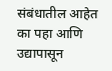संबंधातील आहेत का पहा आणि उद्यापासून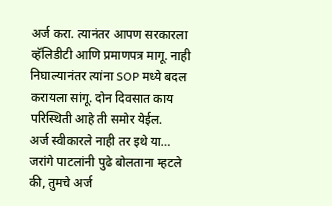अर्ज करा. त्यानंतर आपण सरकारला व्हॅलिडीटी आणि प्रमाणपत्र मागू. नाही निघाल्यानंतर त्यांना SOP मध्ये बदल करायला सांगू. दोन दिवसात काय परिस्थिती आहे ती समोर येईल.
अर्ज स्वीकारले नाही तर इथे या…
जरांगे पाटलांनी पुढे बोलताना म्हटले की, तुमचे अर्ज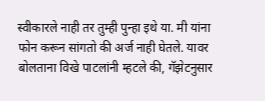स्वीकारले नाही तर तुम्ही पुन्हा इथे या. मी यांना फोन करून सांगतो की अर्ज नाही घेतले. यावर बोलताना विखे पाटलांनी म्हटले की, गॅझेटनुसार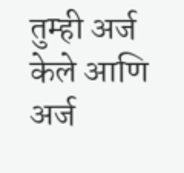तुम्ही अर्ज केले आणि अर्ज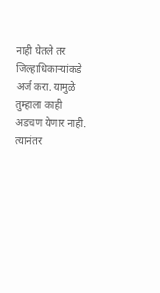नाही घेतले तर जिल्हाधिकाऱ्यांकडे अर्ज करा. यामुळे तुम्हाला काही अडचण येणार नाही. त्यानंतर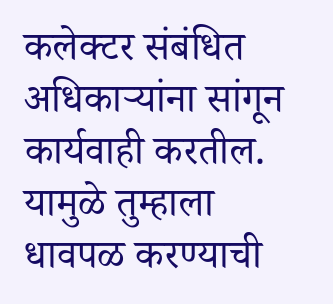कलेक्टर संबंधित अधिकाऱ्यांना सांगून कार्यवाही करतील. यामुळे तुम्हाला धावपळ करण्याची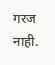गरज नाही.